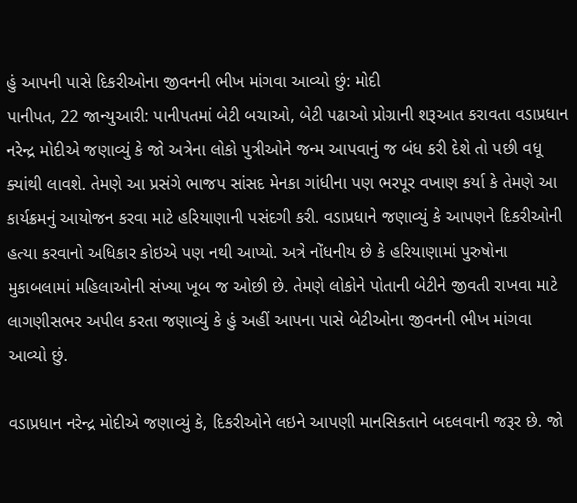હું આપની પાસે દિકરીઓના જીવનની ભીખ માંગવા આવ્યો છું: મોદી
પાનીપત, 22 જાન્યુઆરી: પાનીપતમાં બેટી બચાઓ, બેટી પઢાઓ પ્રોગ્રાની શરૂઆત કરાવતા વડાપ્રધાન નરેન્દ્ર મોદીએ જણાવ્યું કે જો અત્રેના લોકો પુત્રીઓને જન્મ આપવાનું જ બંધ કરી દેશે તો પછી વધૂ ક્યાંથી લાવશે. તેમણે આ પ્રસંગે ભાજપ સાંસદ મેનકા ગાંધીના પણ ભરપૂર વખાણ કર્યા કે તેમણે આ કાર્યક્રમનું આયોજન કરવા માટે હરિયાણાની પસંદગી કરી. વડાપ્રધાને જણાવ્યું કે આપણને દિકરીઓની હત્યા કરવાનો અધિકાર કોઇએ પણ નથી આપ્યો. અત્રે નોંધનીય છે કે હરિયાણામાં પુરુષોના મુકાબલામાં મહિલાઓની સંખ્યા ખૂબ જ ઓછી છે. તેમણે લોકોને પોતાની બેટીને જીવતી રાખવા માટે લાગણીસભર અપીલ કરતા જણાવ્યું કે હું અહીં આપના પાસે બેટીઓના જીવનની ભીખ માંગવા આવ્યો છું.

વડાપ્રધાન નરેન્દ્ર મોદીએ જણાવ્યું કે, દિકરીઓને લઇને આપણી માનસિકતાને બદલવાની જરૂર છે. જો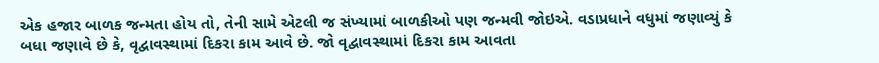એક હજાર બાળક જન્મતા હોય તો, તેની સામે એટલી જ સંખ્યામાં બાળકીઓ પણ જન્મવી જોઇએ. વડાપ્રધાને વધુમાં જણાવ્યું કે બધા જણાવે છે કે, વૃદ્વાવસ્થામાં દિકરા કામ આવે છે. જો વૃદ્વાવસ્થામાં દિકરા કામ આવતા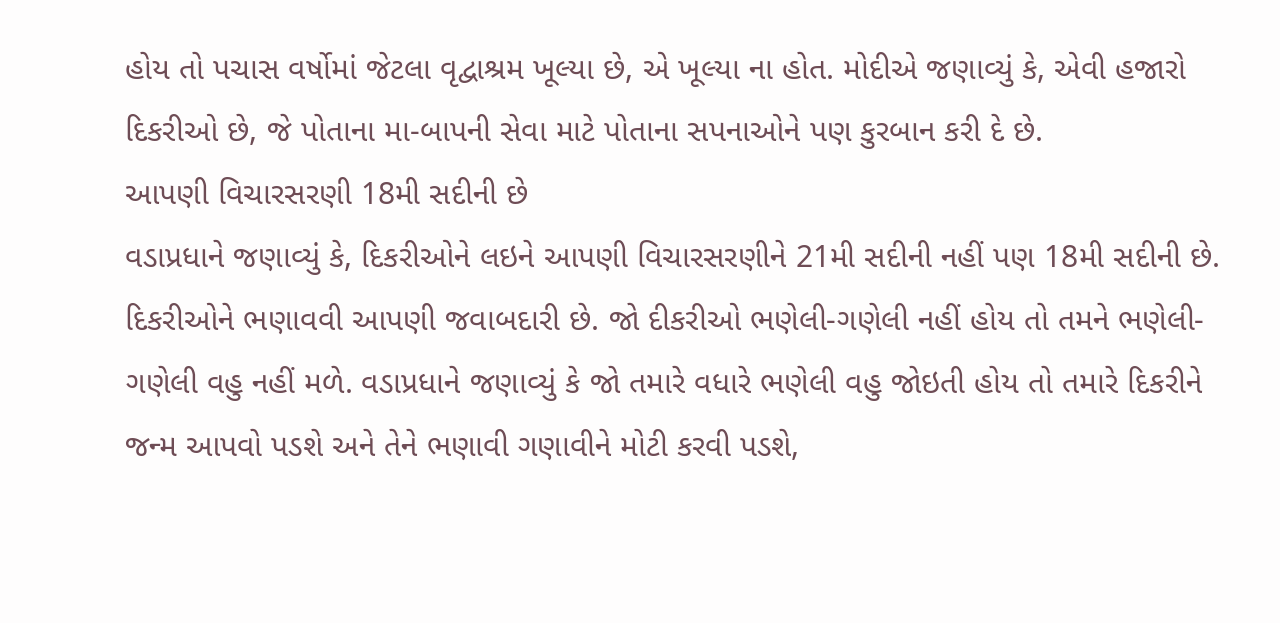હોય તો પચાસ વર્ષોમાં જેટલા વૃદ્વાશ્રમ ખૂલ્યા છે, એ ખૂલ્યા ના હોત. મોદીએ જણાવ્યું કે, એવી હજારો દિકરીઓ છે, જે પોતાના મા-બાપની સેવા માટે પોતાના સપનાઓને પણ કુરબાન કરી દે છે.
આપણી વિચારસરણી 18મી સદીની છે
વડાપ્રધાને જણાવ્યું કે, દિકરીઓને લઇને આપણી વિચારસરણીને 21મી સદીની નહીં પણ 18મી સદીની છે. દિકરીઓને ભણાવવી આપણી જવાબદારી છે. જો દીકરીઓ ભણેલી-ગણેલી નહીં હોય તો તમને ભણેલી-ગણેલી વહુ નહીં મળે. વડાપ્રધાને જણાવ્યું કે જો તમારે વધારે ભણેલી વહુ જોઇતી હોય તો તમારે દિકરીને જન્મ આપવો પડશે અને તેને ભણાવી ગણાવીને મોટી કરવી પડશે,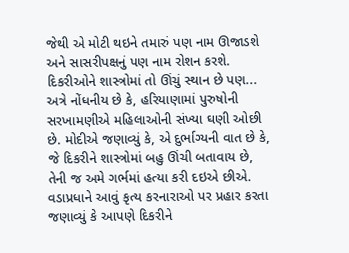જેથી એ મોટી થઇને તમારું પણ નામ ઊજાડશે અને સાસરીપક્ષનું પણ નામ રોશન કરશે.
દિકરીઓને શાસ્ત્રોમાં તો ઊંચું સ્થાન છે પણ...
અત્રે નોંધનીય છે કે, હરિયાણામાં પુરુષોની સરખામણીએ મહિલાઓની સંખ્યા ઘણી ઓછી છે. મોદીએ જણાવ્યું કે, એ દુર્ભાગ્યની વાત છે કે, જે દિકરીને શાસ્ત્રોમાં બહુ ઊંચી બતાવાય છે, તેની જ અમે ગર્ભમાં હત્યા કરી દઇએ છીએ. વડાપ્રધાને આવું કૃત્ય કરનારાઓ પર પ્રહાર કરતા જણાવ્યું કે આપણે દિકરીને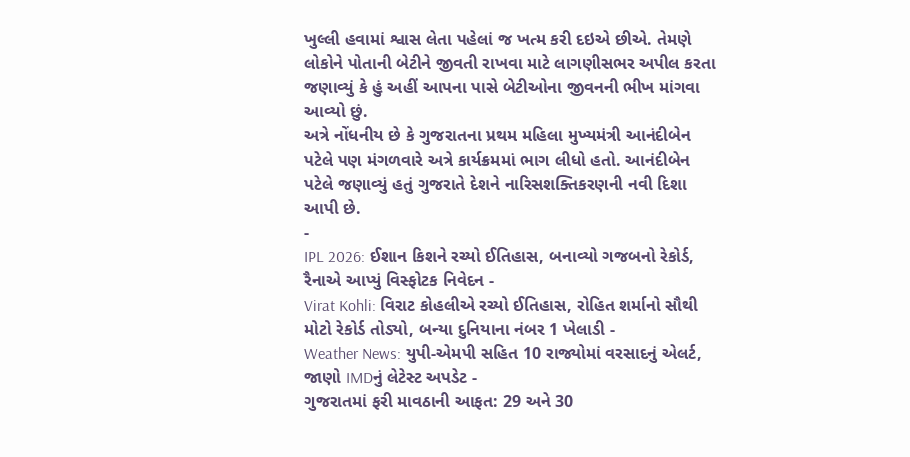ખુલ્લી હવામાં શ્વાસ લેતા પહેલાં જ ખત્મ કરી દઇએ છીએ. તેમણે લોકોને પોતાની બેટીને જીવતી રાખવા માટે લાગણીસભર અપીલ કરતા જણાવ્યું કે હું અહીં આપના પાસે બેટીઓના જીવનની ભીખ માંગવા આવ્યો છું.
અત્રે નોંધનીય છે કે ગુજરાતના પ્રથમ મહિલા મુખ્યમંત્રી આનંદીબેન પટેલે પણ મંગળવારે અત્રે કાર્યક્રમમાં ભાગ લીધો હતો. આનંદીબેન પટેલે જણાવ્યું હતું ગુજરાતે દેશને નારિસશક્તિકરણની નવી દિશા આપી છે.
-
IPL 2026: ઈશાન કિશને રચ્યો ઈતિહાસ, બનાવ્યો ગજબનો રેકોર્ડ, રૈનાએ આપ્યું વિસ્ફોટક નિવેદન -
Virat Kohli: વિરાટ કોહલીએ રચ્યો ઈતિહાસ, રોહિત શર્માનો સૌથી મોટો રેકોર્ડ તોડ્યો, બન્યા દુનિયાના નંબર 1 ખેલાડી -
Weather News: યુપી-એમપી સહિત 10 રાજ્યોમાં વરસાદનું એલર્ટ, જાણો IMDનું લેટેસ્ટ અપડેટ -
ગુજરાતમાં ફરી માવઠાની આફત: 29 અને 30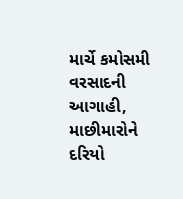માર્ચે કમોસમી વરસાદની આગાહી, માછીમારોને દરિયો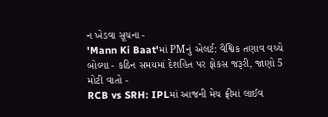ન ખેડવા સૂચના -
'Mann Ki Baat'માં PMનું એલર્ટ: વૈશ્વિક તણાવ વચ્ચે બોલ્યા - કઠિન સમયમાં દેશહિત પર ફોકસ જરૂરી, જાણો 5 મોટી વાતો -
RCB vs SRH: IPLમાં આજની મેચ ફ્રીમાં લાઈવ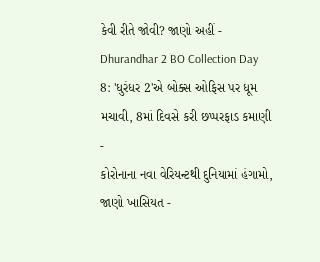કેવી રીતે જોવી? જાણો અહીં -
Dhurandhar 2 BO Collection Day 8: 'ધુરંધર 2'એ બોક્સ ઓફિસ પર ધૂમ મચાવી, 8માં દિવસે કરી છપ્પરફાડ કમાણી -
કોરોનાના નવા વેરિયન્ટથી દુનિયામાં હંગામો, જાણો ખાસિયત -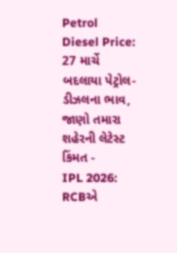Petrol Diesel Price: 27 માર્ચે બદલાયા પેટ્રોલ-ડીઝલના ભાવ, જાણો તમારા શહેરની લેટેસ્ટ કિંમત -
IPL 2026: RCBએ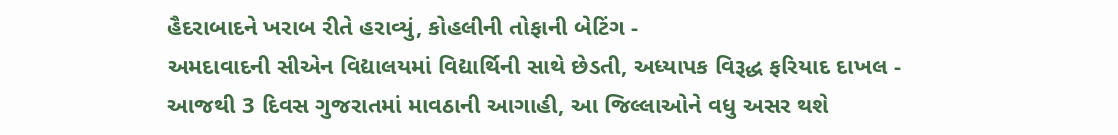હૈદરાબાદને ખરાબ રીતે હરાવ્યું, કોહલીની તોફાની બેટિંગ -
અમદાવાદની સીએન વિદ્યાલયમાં વિદ્યાર્થિની સાથે છેડતી, અધ્યાપક વિરૂદ્ધ ફરિયાદ દાખલ -
આજથી 3 દિવસ ગુજરાતમાં માવઠાની આગાહી, આ જિલ્લાઓને વધુ અસર થશે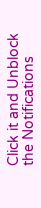Click it and Unblock the Notifications